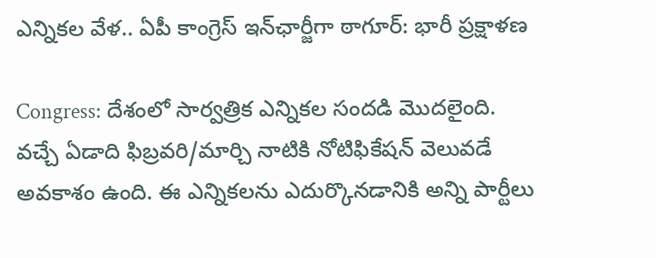ఎన్నికల వేళ.. ఏపీ కాంగ్రెస్ ఇన్‌ఛార్జీగా ఠాగూర్: భారీ ప్రక్షాళణ

Congress: దేశంలో సార్వత్రిక ఎన్నికల సందడి మొదలైంది. వచ్చే ఏడాది ఫిబ్రవరి/మార్చి నాటికి నోటిఫికేషన్ వెలువడే అవకాశం ఉంది. ఈ ఎన్నికలను ఎదుర్కొనడానికి అన్ని పార్టీలు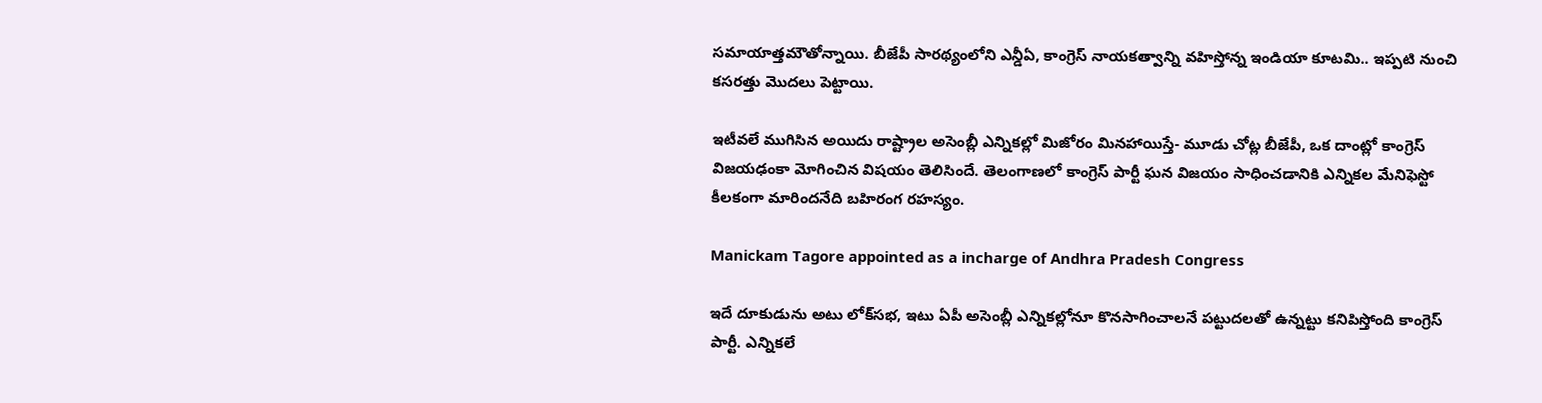సమాయాత్తమౌతోన్నాయి. బీజేపీ సారథ్యంలోని ఎన్డీఏ, కాంగ్రెస్ నాయకత్వాన్ని వహిస్తోన్న ఇండియా కూటమి.. ఇప్పటి నుంచి కసరత్తు మొదలు పెట్టాయి.

ఇటీవలే ముగిసిన అయిదు రాష్ట్రాల అసెంబ్లీ ఎన్నికల్లో మిజోరం మినహాయిస్తే- మూడు చోట్ల బీజేపీ, ఒక దాంట్లో కాంగ్రెస్ విజయఢంకా మోగించిన విషయం తెలిసిందే. తెలంగాణలో కాంగ్రెస్ పార్టీ ఘన విజయం సాధించడానికి ఎన్నికల మేనిఫెస్టో కీలకంగా మారిందనేది బహిరంగ రహస్యం.

Manickam Tagore appointed as a incharge of Andhra Pradesh Congress

ఇదే దూకుడును అటు లోక్‌సభ, ఇటు ఏపీ అసెంబ్లీ ఎన్నికల్లోనూ కొనసాగించాలనే పట్టుదలతో ఉన్నట్టు కనిపిస్తోంది కాంగ్రెస్ పార్టీ. ఎన్నికలే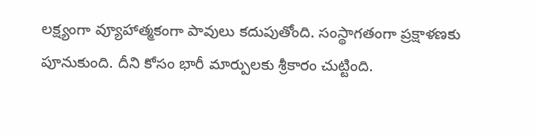లక్ష్యంగా వ్యూహాత్మకంగా పావులు కదుపుతోంది. సంస్థాగతంగా ప్రక్షాళణకు పూనుకుంది. దీని కోసం భారీ మార్పులకు శ్రీకారం చుట్టింది.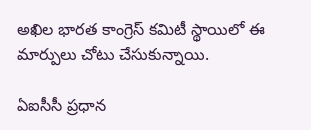అఖిల భారత కాంగ్రెస్ కమిటీ స్థాయిలో ఈ మార్పులు చోటు చేసుకున్నాయి.

ఏఐసీసీ ప్రధాన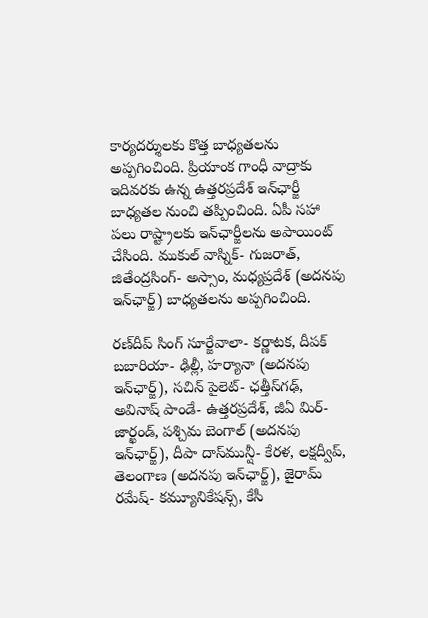కార్యదర్శులకు కొత్త బాధ్యతలను అప్పగించింది. ప్రియాంక గాంధీ వాద్రాకు ఇదివరకు ఉన్న ఉత్తరప్రదేశ్ ఇన్‌ఛార్జీ బాధ్యతల నుంచి తప్పించింది. ఏపీ సహా పలు రాష్ట్రాలకు ఇన్‌ఛార్జీలను అపాయింట్ చేసింది. ముకుల్ వాస్నిక్- గుజరాత్, జితేంద్రసింగ్- అస్సాం, మధ్యప్రదేశ్ (అదనపు ఇన్‌ఛార్జ్) బాధ్యతలను అప్పగించింది.

రణ్‌దీప్ సింగ్ సూర్జేవాలా- కర్ణాటక, దీపక్ బబారియా- ఢిల్లీ, హర్యానా (అదనపు ఇన్‌ఛార్జ్), సచిన్ పైలెట్- ఛత్తీస్‌గఢ్, అవినాష్ పాండే- ఉత్తరప్రదేశ్, జీఏ మిర్- జార్ఖండ్, పశ్చిమ బెంగాల్ (అదనపు ఇన్‌ఛార్జ్), దీపా దాస్‌మున్షీ- కేరళ, లక్షద్వీప్, తెలంగాణ (అదనపు ఇన్‌ఛార్జ్), జైరామ్ రమేష్- కమ్యూనికేషన్స్, కేసీ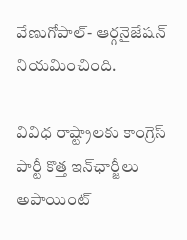వేణుగోపాల్- ఆర్గనైజేషన్ నియమించింది.

వివిధ రాష్ట్రాలకు కాంగ్రెస్ పార్టీ కొత్త ఇన్‌ఛార్జీలు అపాయింట్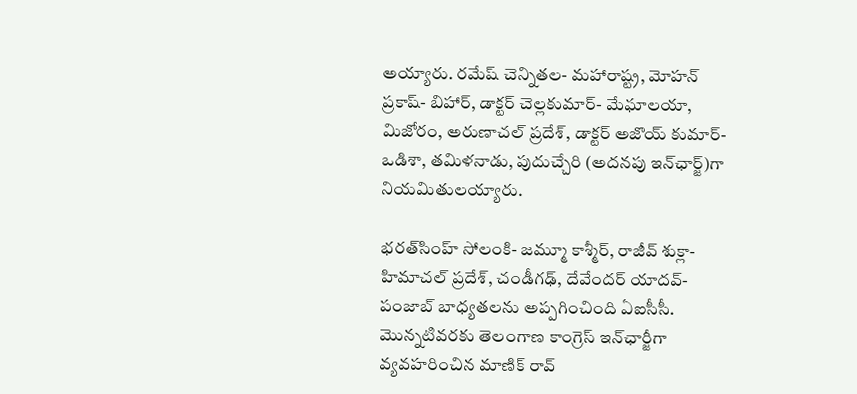అయ్యారు. రమేష్ చెన్నితల- మహారాష్ట్ర, మోహన్ ప్రకాష్- బిహార్, డాక్టర్ చెల్లకుమార్- మేఘాలయా, మిజోరం, అరుణాచల్ ప్రదేశ్, డాక్టర్ అజొయ్ కుమార్- ఒడిశా, తమిళనాడు, పుదుచ్చేరి (అదనపు ఇన్‌ఛార్జ్)గా నియమితులయ్యారు.

భరత్‌సింహ్ సోలంకి- జమ్మూ కాశ్మీర్, రాజీవ్ శుక్లా- హిమాచల్ ప్రదేశ్, చండీగఢ్, దేవేందర్ యాదవ్- పంజాబ్ బాధ్యతలను అప్పగించింది ఏఐసీసీ. మొన్నటివరకు తెలంగాణ కాంగ్రెస్ ఇన్‌ఛార్జీగా వ్యవహరించిన మాణిక్ రావ్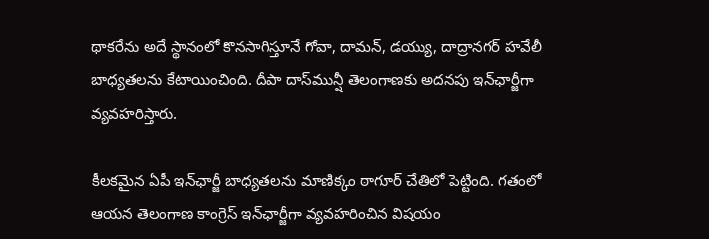థాకరేను అదే స్థానంలో కొనసాగిస్తూనే గోవా, దామన్, డయ్యు, దాద్రానగర్ హవేలీ బాధ్యతలను కేటాయించింది. దీపా దాస్‌మున్షీ తెలంగాణకు అదనపు ఇన్‌ఛార్జీగా వ్యవహరిస్తారు.

కీలకమైన ఏపీ ఇన్‌ఛార్జీ బాధ్యతలను మాణిక్కం ఠాగూర్‌ చేతిలో పెట్టింది. గతంలో ఆయన తెలంగాణ కాంగ్రెస్ ఇన్‌ఛార్జీగా వ్యవహరించిన విషయం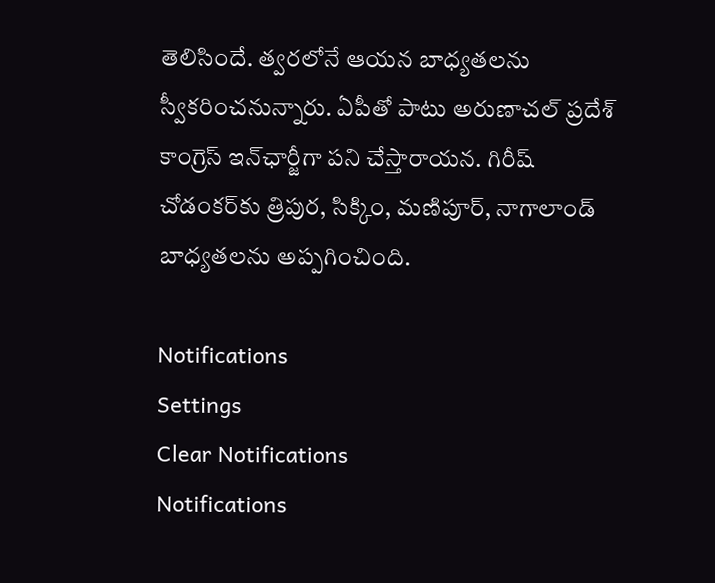తెలిసిందే. త్వరలోనే ఆయన బాధ్యతలను స్వీకరించనున్నారు. ఏపీతో పాటు అరుణాచల్ ప్రదేశ్ కాంగ్రెస్ ఇన్‌ఛార్జీగా పని చేస్తారాయన. గిరీష్ చోడంకర్‌కు త్రిపుర, సిక్కిం, మణిపూర్, నాగాలాండ్ బాధ్యతలను అప్పగించింది.

Notifications
Settings
Clear Notifications
Notifications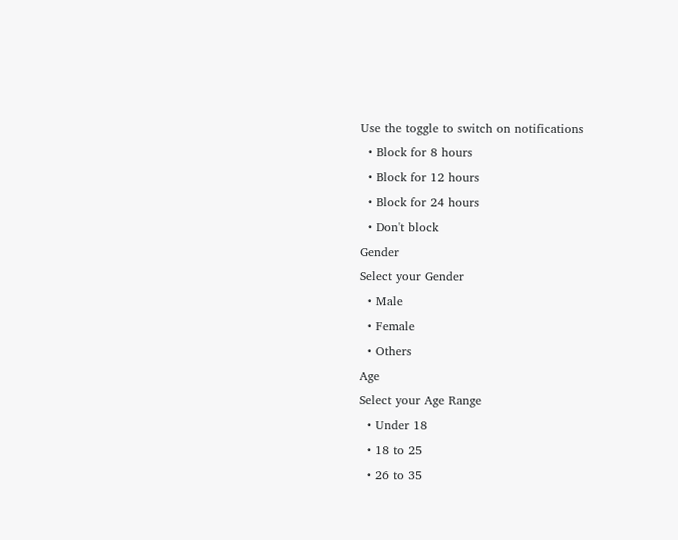Use the toggle to switch on notifications
  • Block for 8 hours
  • Block for 12 hours
  • Block for 24 hours
  • Don't block
Gender
Select your Gender
  • Male
  • Female
  • Others
Age
Select your Age Range
  • Under 18
  • 18 to 25
  • 26 to 35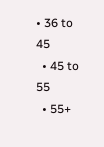• 36 to 45
  • 45 to 55
  • 55+